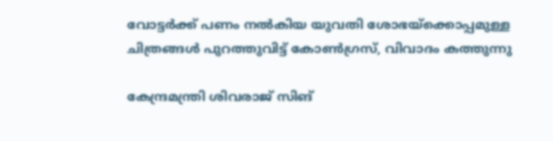വോട്ടര്‍ക്ക് പണം നല്‍കിയ യുവതി ശോഭയ്‌ക്കൊപ്പമുള്ള ചിത്രങ്ങള്‍ പുറത്തുവിട്ട് കോണ്‍ഗ്രസ്, വിവാദം കത്തുന്നു

കേന്ദ്രമന്ത്രി ശിവരാജ് സിങ്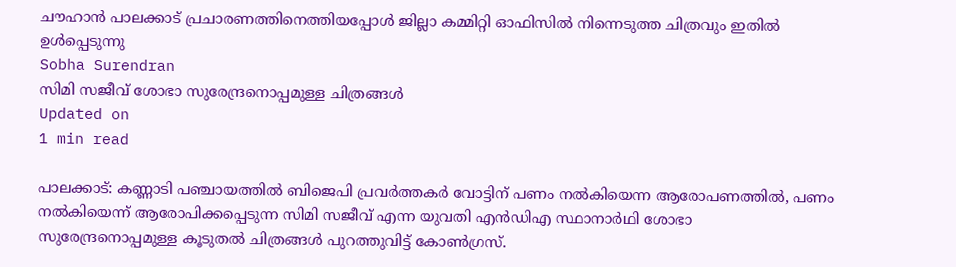ചൗഹാന്‍ പാലക്കാട് പ്രചാരണത്തിനെത്തിയപ്പോള്‍ ജില്ലാ കമ്മിറ്റി ഓഫിസില്‍ നിന്നെടുത്ത ചിത്രവും ഇതില്‍ ഉള്‍പ്പെടുന്നു
Sobha Surendran
സിമി സജീവ് ശോഭാ സുരേന്ദ്രനൊപ്പമുള്ള ചിത്രങ്ങള്‍
Updated on
1 min read

പാലക്കാട്: കണ്ണാടി പഞ്ചായത്തില്‍ ബിജെപി പ്രവര്‍ത്തകര്‍ വോട്ടിന് പണം നല്‍കിയെന്ന ആരോപണത്തില്‍, പണം നല്‍കിയെന്ന് ആരോപിക്കപ്പെടുന്ന സിമി സജീവ് എന്ന യുവതി എന്‍ഡിഎ സ്ഥാനാര്‍ഥി ശോഭാ സുരേന്ദ്രനൊപ്പമുള്ള കൂടുതല്‍ ചിത്രങ്ങള്‍ പുറത്തുവിട്ട് കോണ്‍ഗ്രസ്.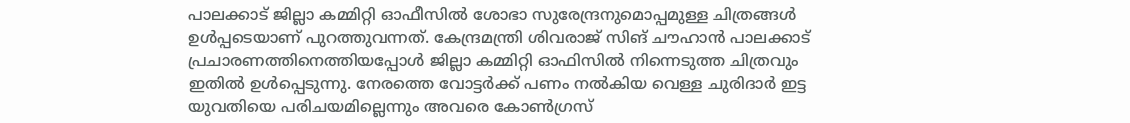പാലക്കാട് ജില്ലാ കമ്മിറ്റി ഓഫീസില്‍ ശോഭാ സുരേന്ദ്രനുമൊപ്പമുള്ള ചിത്രങ്ങള്‍ ഉള്‍പ്പടെയാണ് പുറത്തുവന്നത്. കേന്ദ്രമന്ത്രി ശിവരാജ് സിങ് ചൗഹാന്‍ പാലക്കാട് പ്രചാരണത്തിനെത്തിയപ്പോള്‍ ജില്ലാ കമ്മിറ്റി ഓഫിസില്‍ നിന്നെടുത്ത ചിത്രവും ഇതില്‍ ഉള്‍പ്പെടുന്നു. നേരത്തെ വോട്ടര്‍ക്ക് പണം നല്‍കിയ വെള്ള ചുരിദാര്‍ ഇട്ട യുവതിയെ പരിചയമില്ലെന്നും അവരെ കോണ്‍ഗ്രസ്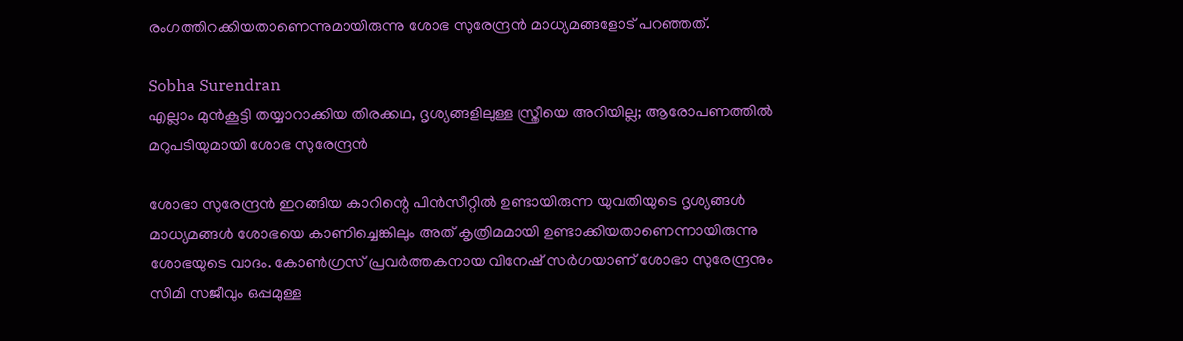രംഗത്തിറക്കിയതാണെന്നുമായിരുന്നു ശോഭ സുരേന്ദ്രന്‍ മാധ്യമങ്ങളോട് പറഞ്ഞത്.

Sobha Surendran
എല്ലാം മുന്‍കൂട്ടി തയ്യാറാക്കിയ തിരക്കഥ, ദൃശ്യങ്ങളിലുള്ള സ്ത്രീയെ അറിയില്ല; ആരോപണത്തില്‍ മറുപടിയുമായി ശോഭ സുരേന്ദ്രന്‍

ശോഭാ സുരേന്ദ്രന്‍ ഇറങ്ങിയ കാറിന്റെ പിന്‍സീറ്റില്‍ ഉണ്ടായിരുന്ന യുവതിയുടെ ദൃശ്യങ്ങള്‍ മാധ്യമങ്ങള്‍ ശോഭയെ കാണിച്ചെങ്കിലും അത് കൃത്രിമമായി ഉണ്ടാക്കിയതാണെന്നായിരുന്നു ശോഭയുടെ വാദം. കോണ്‍ഗ്രസ് പ്രവര്‍ത്തകനായ വിനേഷ് സര്‍ഗയാണ് ശോഭാ സുരേന്ദ്രനും സിമി സജീവും ഒപ്പമുള്ള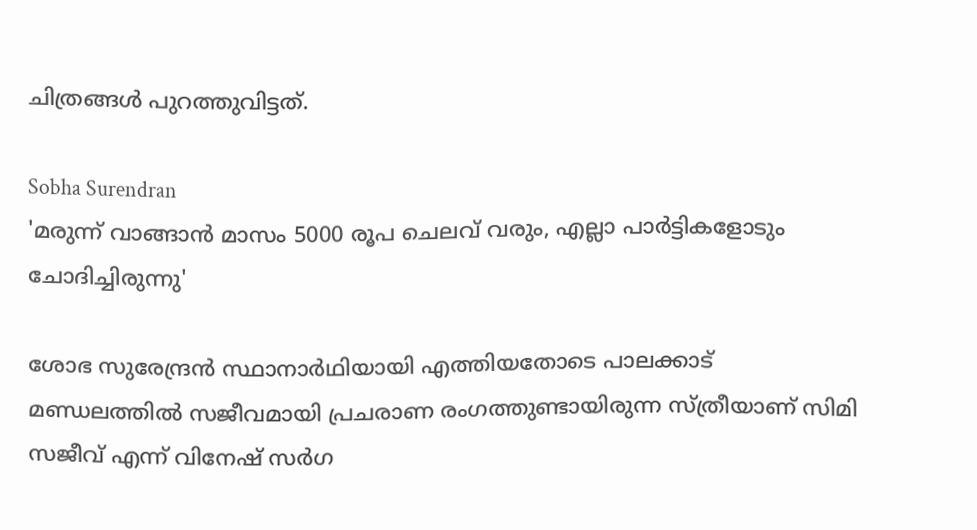ചിത്രങ്ങള്‍ പുറത്തുവിട്ടത്.

Sobha Surendran
'മരുന്ന് വാങ്ങാന്‍ മാസം 5000 രൂപ ചെലവ് വരും, എല്ലാ പാര്‍ട്ടികളോടും ചോദിച്ചിരുന്നു'

ശോഭ സുരേന്ദ്രന്‍ സ്ഥാനാര്‍ഥിയായി എത്തിയതോടെ പാലക്കാട് മണ്ഡലത്തില്‍ സജീവമായി പ്രചരാണ രംഗത്തുണ്ടായിരുന്ന സ്ത്രീയാണ് സിമി സജീവ് എന്ന് വിനേഷ് സര്‍ഗ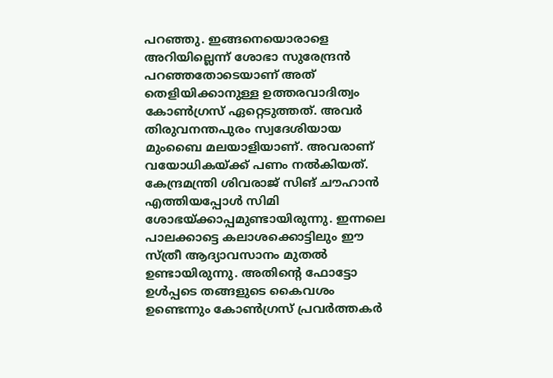പറഞ്ഞു. ഇങ്ങനെയൊരാളെ അറിയില്ലെന്ന് ശോഭാ സുരേന്ദ്രന്‍ പറഞ്ഞതോടെയാണ് അത് തെളിയിക്കാനുള്ള ഉത്തരവാദിത്വം കോണ്‍ഗ്രസ് ഏറ്റെടുത്തത്. അവര്‍ തിരുവനന്തപുരം സ്വദേശിയായ മുംബൈ മലയാളിയാണ്. അവരാണ് വയോധികയ്ക്ക് പണം നല്‍കിയത്. കേന്ദ്രമന്ത്രി ശിവരാജ് സിങ് ചൗഹാന്‍ എത്തിയപ്പോള്‍ സിമി ശോഭയ്ക്കാപ്പമുണ്ടായിരുന്നു. ഇന്നലെ പാലക്കാട്ടെ കലാശക്കൊട്ടിലും ഈ സ്ത്രീ ആദ്യാവസാനം മുതല്‍ ഉണ്ടായിരുന്നു. അതിന്റെ ഫോട്ടോ ഉള്‍പ്പടെ തങ്ങളുടെ കൈവശം ഉണ്ടെന്നും കോണ്‍ഗ്രസ് പ്രവര്‍ത്തകര്‍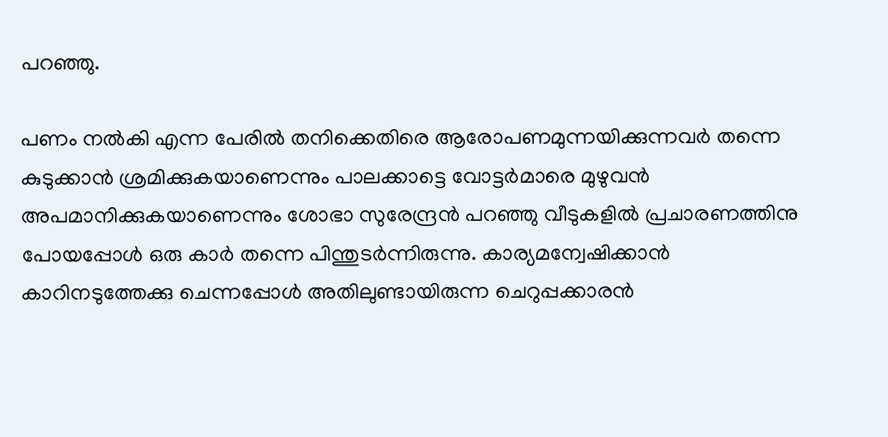പറഞ്ഞു.

പണം നല്‍കി എന്ന പേരില്‍ തനിക്കെതിരെ ആരോപണമുന്നയിക്കുന്നവര്‍ തന്നെ കുടുക്കാന്‍ ശ്രമിക്കുകയാണെന്നും പാലക്കാട്ടെ വോട്ടര്‍മാരെ മുഴുവന്‍ അപമാനിക്കുകയാണെന്നും ശോഭാ സുരേന്ദ്രന്‍ പറഞ്ഞു വീടുകളില്‍ പ്രചാരണത്തിനു പോയപ്പോള്‍ ഒരു കാര്‍ തന്നെ പിന്തുടര്‍ന്നിരുന്നു. കാര്യമന്വേഷിക്കാന്‍ കാറിനടുത്തേക്കു ചെന്നപ്പോള്‍ അതിലുണ്ടായിരുന്ന ചെറുപ്പക്കാരന്‍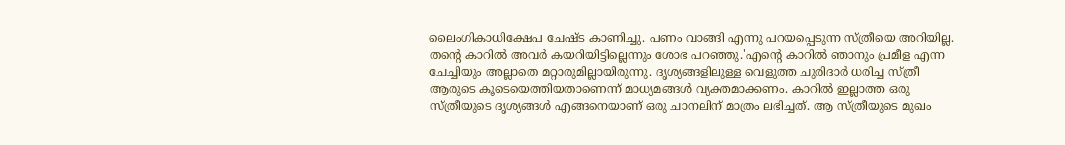ലൈംഗികാധിക്ഷേപ ചേഷ്ട കാണിച്ചു. പണം വാങ്ങി എന്നു പറയപ്പെടുന്ന സ്ത്രീയെ അറിയില്ല. തന്റെ കാറില്‍ അവര്‍ കയറിയിട്ടില്ലെന്നും ശോഭ പറഞ്ഞു.'എന്റെ കാറില്‍ ഞാനും പ്രമീള എന്ന ചേച്ചിയും അല്ലാതെ മറ്റാരുമില്ലായിരുന്നു. ദൃശ്യങ്ങളിലുള്ള വെളുത്ത ചുരിദാര്‍ ധരിച്ച സ്ത്രീ ആരുടെ കൂടെയെത്തിയതാണെന്ന് മാധ്യമങ്ങള്‍ വ്യക്തമാക്കണം. കാറില്‍ ഇല്ലാത്ത ഒരു സ്ത്രീയുടെ ദൃശ്യങ്ങള്‍ എങ്ങനെയാണ് ഒരു ചാനലിന് മാത്രം ലഭിച്ചത്. ആ സ്ത്രീയുടെ മുഖം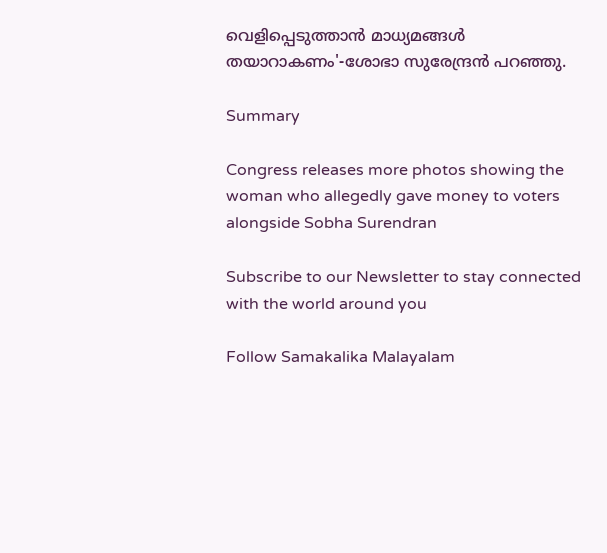വെളിപ്പെടുത്താന്‍ മാധ്യമങ്ങള്‍ തയാറാകണം'-ശോഭാ സുരേന്ദ്രന്‍ പറഞ്ഞു.

Summary

Congress releases more photos showing the woman who allegedly gave money to voters alongside Sobha Surendran

Subscribe to our Newsletter to stay connected with the world around you

Follow Samakalika Malayalam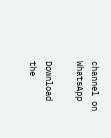channel on WhatsApp

Download the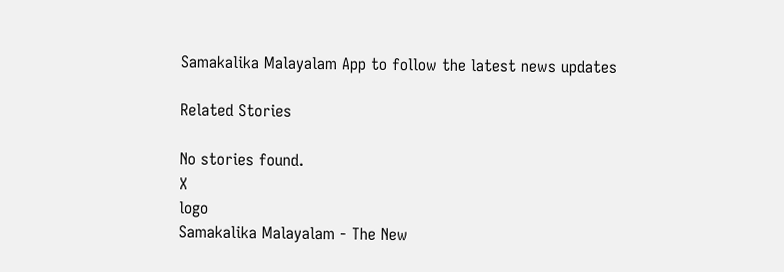Samakalika Malayalam App to follow the latest news updates

Related Stories

No stories found.
X
logo
Samakalika Malayalam - The New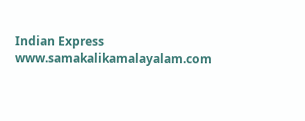Indian Express
www.samakalikamalayalam.com